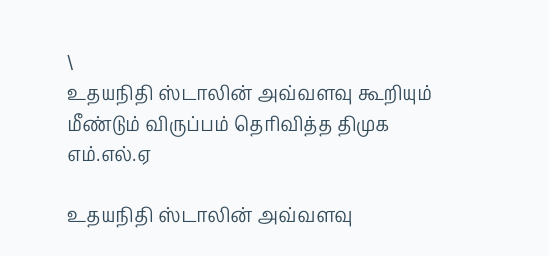\
உதயநிதி ஸ்டாலின் அவ்வளவு கூறியும் மீண்டும் விருப்பம் தெரிவித்த திமுக எம்.எல்.ஏ

உதயநிதி ஸ்டாலின் அவ்வளவு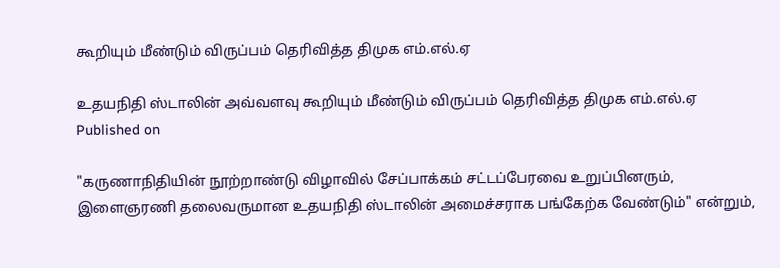கூறியும் மீண்டும் விருப்பம் தெரிவித்த திமுக எம்.எல்.ஏ

உதயநிதி ஸ்டாலின் அவ்வளவு கூறியும் மீண்டும் விருப்பம் தெரிவித்த திமுக எம்.எல்.ஏ
Published on

"கருணாநிதியின் நூற்றாண்டு விழாவில் சேப்பாக்கம் சட்டப்பேரவை உறுப்பினரும், இளைஞரணி தலைவருமான உதயநிதி ஸ்டாலின் அமைச்சராக பங்கேற்க வேண்டும்" என்றும்,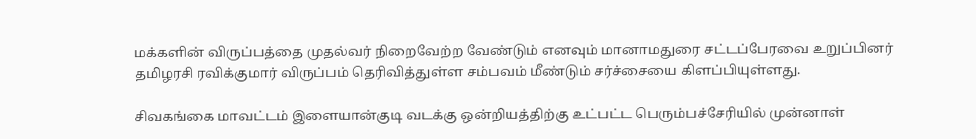மக்களின் விருப்பத்தை முதல்வர் நிறைவேற்ற வேண்டும் எனவும் மானாமதுரை சட்டப்பேரவை உறுப்பினர் தமிழரசி ரவிக்குமார் விருப்பம் தெரிவித்துள்ள சம்பவம் மீண்டும் சர்ச்சையை கிளப்பியுள்ளது.

சிவகங்கை மாவட்டம் இளையான்குடி வடக்கு ஒன்றியத்திற்கு உட்பட்ட பெரும்பச்சேரியில் முன்னாள்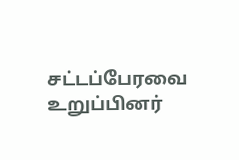சட்டப்பேரவை உறுப்பினர்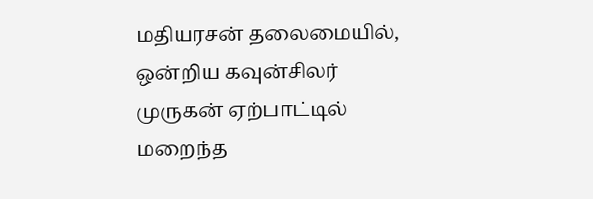மதியரசன் தலைமையில், ஒன்றிய கவுன்சிலர் முருகன் ஏற்பாட்டில் மறைந்த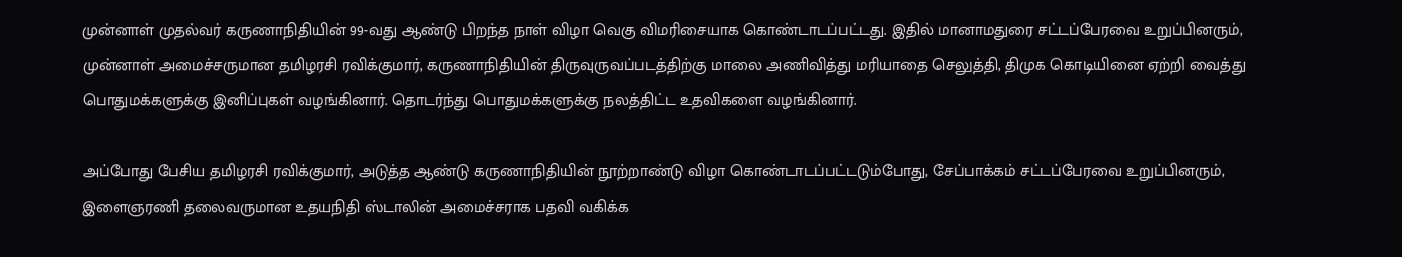முன்னாள் முதல்வர் கருணாநிதியின் 99-வது ஆண்டு பிறந்த நாள் விழா வெகு விமரிசையாக கொண்டாடப்பட்டது. இதில் மானாமதுரை சட்டப்பேரவை உறுப்பினரும், முன்னாள் அமைச்சருமான தமிழரசி ரவிக்குமார், கருணாநிதியின் திருவுருவப்படத்திற்கு மாலை அணிவித்து மரியாதை செலுத்தி, திமுக கொடியினை ஏற்றி வைத்து பொதுமக்களுக்கு இனிப்புகள் வழங்கினார். தொடர்ந்து பொதுமக்களுக்கு நலத்திட்ட உதவிகளை வழங்கினார்.

அப்போது பேசிய தமிழரசி ரவிக்குமார், அடுத்த ஆண்டு கருணாநிதியின் நூற்றாண்டு விழா கொண்டாடப்பட்டடும்போது, சேப்பாக்கம் சட்டப்பேரவை உறுப்பினரும், இளைஞரணி தலைவருமான உதயநிதி ஸ்டாலின் அமைச்சராக பதவி வகிக்க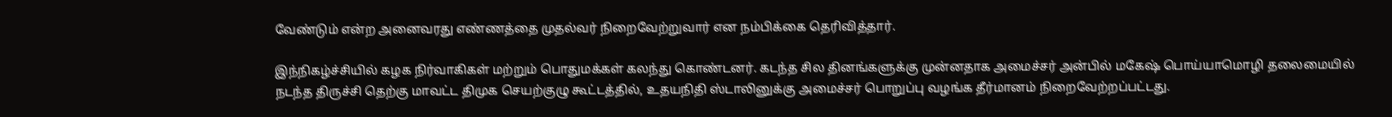வேண்டும் என்ற அனைவரது எண்ணத்தை முதல்வர் நிறைவேற்றுவார் என நம்பிக்கை தெரிவித்தார்.

இந்நிகழ்ச்சியில் கழக நிர்வாகிகள் மற்றும் பொதுமக்கள் கலந்து கொண்டனர். கடந்த சில தினங்களுக்கு முன்னதாக அமைச்சர் அன்பில் மகேஷ் பொய்யாமொழி தலைமையில் நடந்த திருச்சி தெற்கு மாவட்ட திமுக செயற்குழு கூட்டத்தில், உதயநிதி ஸ்டாலினுக்கு அமைச்சர் பொறுப்பு வழங்க தீர்மானம் நிறைவேற்றப்பட்டது.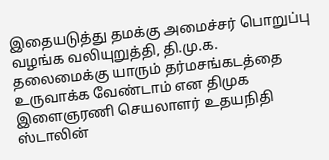இதையடுத்து தமக்கு அமைச்சர் பொறுப்பு வழங்க வலியுறுத்தி, தி.மு.க. தலைமைக்கு யாரும் தர்மசங்கடத்தை உருவாக்க வேண்டாம் என திமுக இளைஞரணி செயலாளர் உதயநிதி ஸ்டாலின்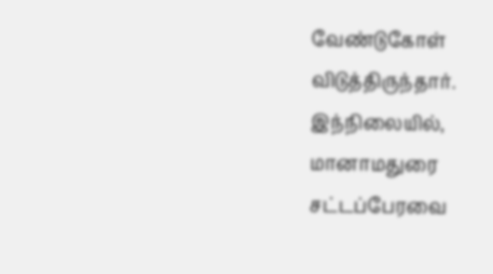வேண்டுகோள் விடுத்திருந்தார். இந்நிலையில், மானாமதுரை சட்டப்பேரவை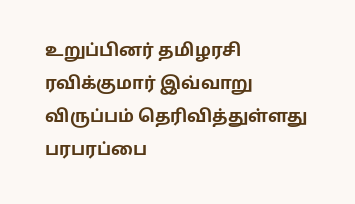உறுப்பினர் தமிழரசி ரவிக்குமார் இவ்வாறு விருப்பம் தெரிவித்துள்ளது பரபரப்பை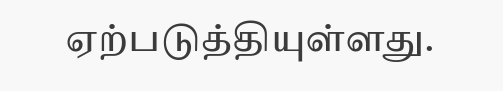ஏற்படுத்தியுள்ளது.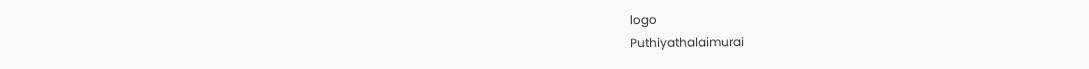logo
Puthiyathalaimurai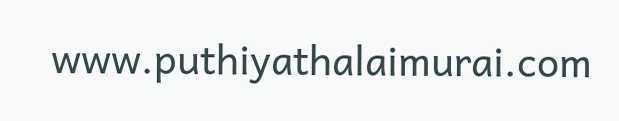www.puthiyathalaimurai.com